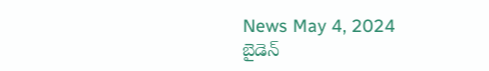News May 4, 2024
బైడెన్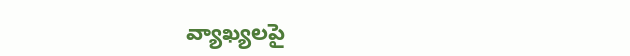వ్యాఖ్యలపై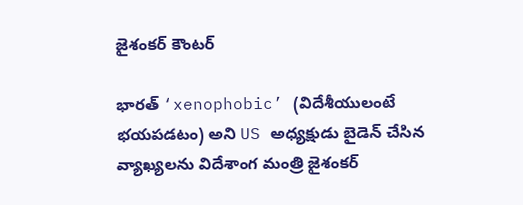జైశంకర్ కౌంటర్

భారత్ ‘xenophobic’ (విదేశీయులంటే భయపడటం) అని US అధ్యక్షుడు బైడెన్ చేసిన వ్యాఖ్యలను విదేశాంగ మంత్రి జైశంకర్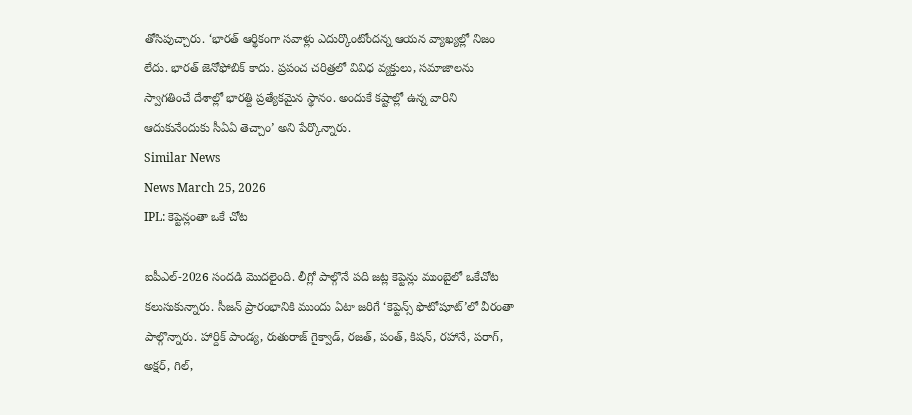తోసిపుచ్చారు. ‘భారత్ ఆర్థికంగా సవాళ్లు ఎదుర్కొంటోందన్న ఆయన వ్యాఖ్యల్లో నిజం లేదు. భారత్ జెనోఫోబిక్ కాదు. ప్రపంచ చరిత్రలో వివిధ వ్యక్తులు, సమాజాలను స్వాగతించే దేశాల్లో భారత్ది ప్రత్యేకమైన స్థానం. అందుకే కష్టాల్లో ఉన్న వారిని ఆదుకునేందుకు సీఏఏ తెచ్చాం’ అని పేర్కొన్నారు.
Similar News
News March 25, 2026
IPL: కెప్టెన్లంతా ఒకే చోట

ఐపీఎల్-2026 సందడి మొదలైంది. లీగ్లో పాల్గొనే పది జట్ల కెప్టెన్లు ముంబైలో ఒకేచోట కలుసుకున్నారు. సీజన్ ప్రారంభానికి ముందు ఏటా జరిగే ‘కెప్టెన్స్ ఫొటోషూట్’లో వీరంతా పాల్గొన్నారు. హార్దిక్ పాండ్య, రుతురాజ్ గైక్వాడ్, రజత్, పంత్, కిషన్, రహానే, పరాగ్, అక్షర్, గిల్,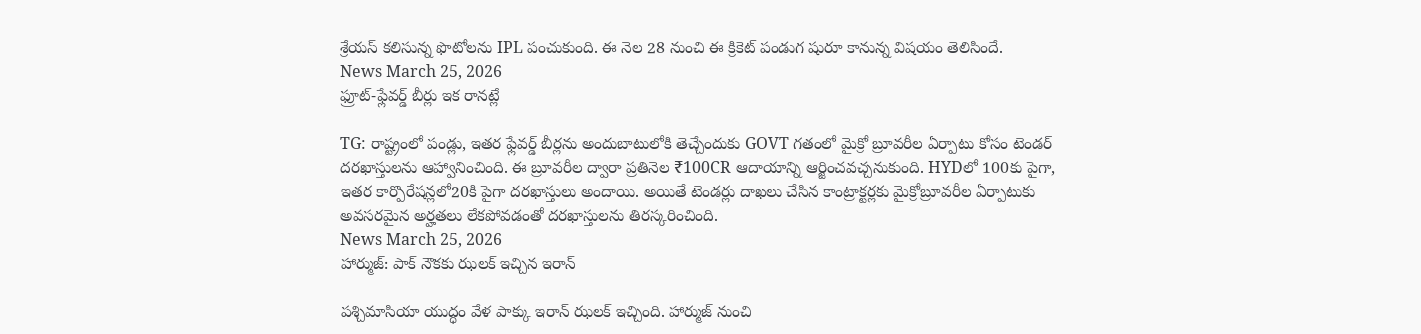శ్రేయస్ కలిసున్న ఫొటోలను IPL పంచుకుంది. ఈ నెల 28 నుంచి ఈ క్రికెట్ పండుగ షురూ కానున్న విషయం తెలిసిందే.
News March 25, 2026
ఫ్రూట్-ఫ్లేవర్డ్ బీర్లు ఇక రానట్లే

TG: రాష్ట్రంలో పండ్లు, ఇతర ఫ్లేవర్డ్ బీర్లను అందుబాటులోకి తెచ్చేందుకు GOVT గతంలో మైక్రో బ్రూవరీల ఏర్పాటు కోసం టెండర్ దరఖాస్తులను ఆహ్వానించింది. ఈ బ్రూవరీల ద్వారా ప్రతినెల ₹100CR ఆదాయాన్ని ఆర్జించవచ్చనుకుంది. HYDలో 100కు పైగా, ఇతర కార్పొరేషన్లలో20కి పైగా దరఖాస్తులు అందాయి. అయితే టెండర్లు దాఖలు చేసిన కాంట్రాక్టర్లకు మైక్రోబ్రూవరీల ఏర్పాటుకు అవసరమైన అర్హతలు లేకపోవడంతో దరఖాస్తులను తిరస్కరించింది.
News March 25, 2026
హార్ముజ్: పాక్ నౌకకు ఝలక్ ఇచ్చిన ఇరాన్

పశ్చిమాసియా యుద్ధం వేళ పాక్కు ఇరాన్ ఝలక్ ఇచ్చింది. హార్ముజ్ నుంచి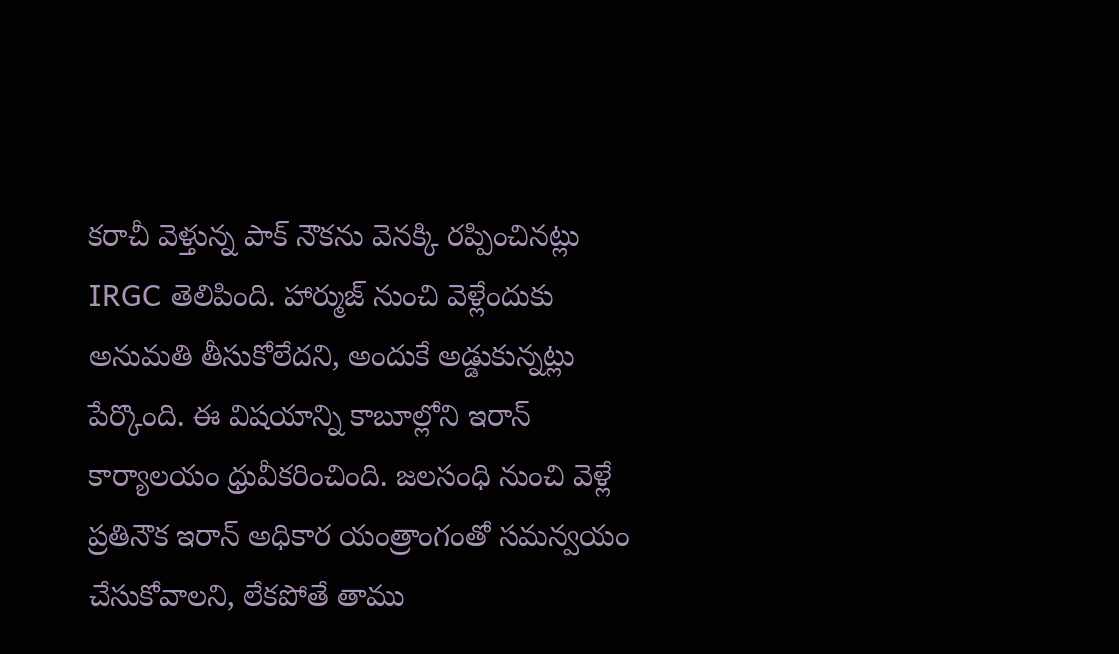కరాచీ వెళ్తున్న పాక్ నౌకను వెనక్కి రప్పించినట్లు IRGC తెలిపింది. హార్ముజ్ నుంచి వెళ్లేందుకు అనుమతి తీసుకోలేదని, అందుకే అడ్డుకున్నట్లు పేర్కొంది. ఈ విషయాన్ని కాబూల్లోని ఇరాన్ కార్యాలయం ధ్రువీకరించింది. జలసంధి నుంచి వెళ్లే ప్రతినౌక ఇరాన్ అధికార యంత్రాంగంతో సమన్వయం చేసుకోవాలని, లేకపోతే తాము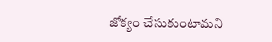జోక్యం చేసుకుంటామని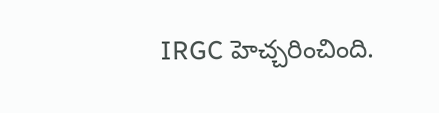IRGC హెచ్చరించింది.